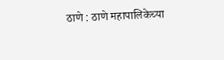ठाणे : ठाणे महापालिकेच्या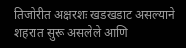तिजोरीत अक्षरशः खडखडाट असल्याने शहरात सुरू असलेले आणि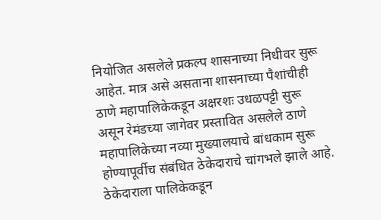नियोजित असलेले प्रकल्प शासनाच्या निधीवर सुरू आहेत. मात्र असे असताना शासनाच्या पैशांचीही ठाणे महापालिकेकडून अक्षरशः उधळपट्टी सुरू असून रेमंडच्या जागेवर प्रस्तावित असलेले ठाणे महापालिकेच्या नव्या मुख्यालयाचे बांधकाम सुरू होण्यापूर्वीच संबंधित ठेकेदाराचे चांगभले झाले आहे. ठेकेदाराला पालिकेकडून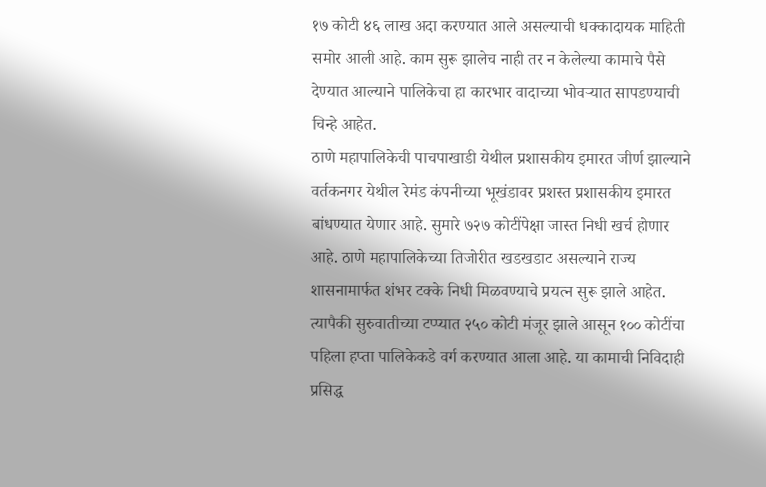१७ कोटी ४६ लाख अदा करण्यात आले असल्याची धक्कादायक माहिती समोर आली आहे. काम सुरू झालेच नाही तर न केलेल्या कामाचे पैसे देण्यात आल्याने पालिकेचा हा कारभार वादाच्या भोवऱ्यात सापडण्याची चिन्हे आहेत.
ठाणे महापालिकेची पाचपाखाडी येथील प्रशासकीय इमारत जीर्ण झाल्याने वर्तकनगर येथील रेमंड कंपनीच्या भूखंडावर प्रशस्त प्रशासकीय इमारत बांधण्यात येणार आहे. सुमारे ७२७ कोटींपेक्षा जास्त निधी खर्च होणार आहे. ठाणे महापालिकेच्या तिजोरीत खडखडाट असल्याने राज्य शासनामार्फत शंभर टक्के निधी मिळवण्याचे प्रयत्न सुरू झाले आहेत. त्यापैकी सुरुवातीच्या टप्प्यात २५० कोटी मंजूर झाले आसून १०० कोटींचा पहिला हप्ता पालिकेकडे वर्ग करण्यात आला आहे. या कामाची निविदाही प्रसिद्ध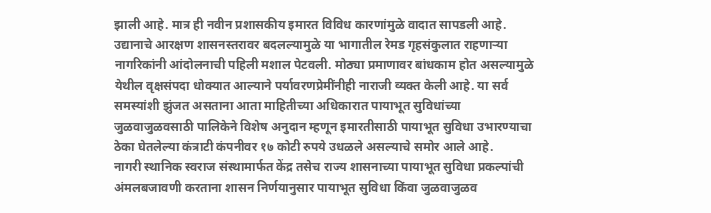झाली आहे. मात्र ही नवीन प्रशासकीय इमारत विविध कारणांमुळे वादात सापडली आहे. उद्यानाचे आरक्षण शासनस्तरावर बदलल्यामुळे या भागातील रेमड गृहसंकुलात राहणाऱ्या नागरिकांनी आंदोलनाची पहिली मशाल पेटवली. मोठ्या प्रमाणावर बांधकाम होत असल्यामुळे येथील वृक्षसंपदा धोक्यात आल्याने पर्यावरणप्रेमींनीही नाराजी व्यक्त केली आहे. या सर्व समस्यांशी झुंजत असताना आता माहितीच्या अधिकारात पायाभूत सुविधांच्या जुळवाजुळवसाठी पालिकेने विशेष अनुदान म्हणून इमारतीसाठी पायाभूत सुविधा उभारण्याचा ठेका घेतलेल्या कंत्राटी कंपनीवर १७ कोटी रुपये उधळले असल्याचे समोर आले आहे.
नागरी स्थानिक स्वराज संस्थामार्फत केंद्र तसेच राज्य शासनाच्या पायाभूत सुविधा प्रकल्पांची अंमलबजावणी करताना शासन निर्णयानुसार पायाभूत सुविधा किंवा जुळवाजुळव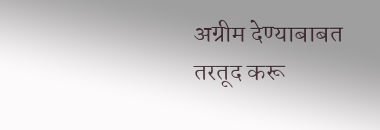अग्रीम देण्याबाबत तरतूद करू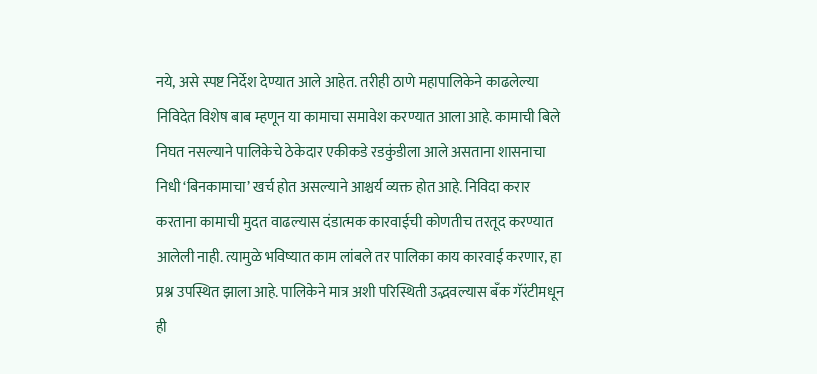नये, असे स्पष्ट निर्देश देण्यात आले आहेत. तरीही ठाणे महापालिकेने काढलेल्या निविदेत विशेष बाब म्हणून या कामाचा समावेश करण्यात आला आहे. कामाची बिले निघत नसल्याने पालिकेचे ठेकेदार एकीकडे रडकुंडीला आले असताना शासनाचा निधी ‘बिनकामाचा’ खर्च होत असल्याने आश्चर्य व्यक्त होत आहे. निविदा करार करताना कामाची मुदत वाढल्यास दंडात्मक कारवाईची कोणतीच तरतूद करण्यात आलेली नाही. त्यामुळे भविष्यात काम लांबले तर पालिका काय कारवाई करणार, हा प्रश्न उपस्थित झाला आहे. पालिकेने मात्र अशी परिस्थिती उद्भवल्यास बँक गॅरंटीमधून ही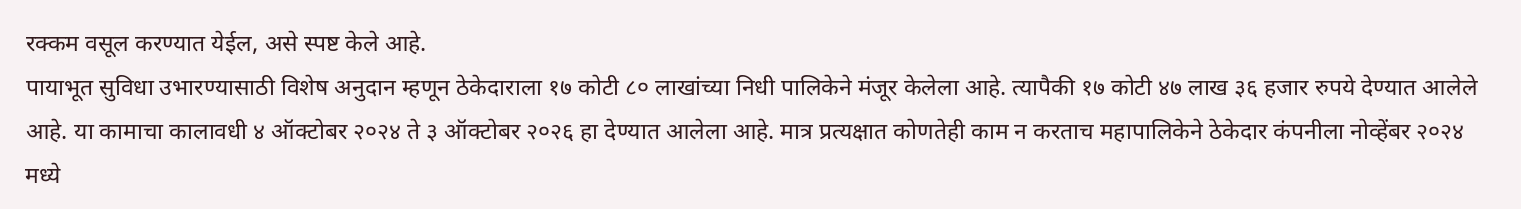रक्कम वसूल करण्यात येईल, असे स्पष्ट केले आहे.
पायाभूत सुविधा उभारण्यासाठी विशेष अनुदान म्हणून ठेकेदाराला १७ कोटी ८० लाखांच्या निधी पालिकेने मंजूर केलेला आहे. त्यापैकी १७ कोटी ४७ लाख ३६ हजार रुपये देण्यात आलेले आहे. या कामाचा कालावधी ४ ऑक्टोबर २०२४ ते ३ ऑक्टोबर २०२६ हा देण्यात आलेला आहे. मात्र प्रत्यक्षात कोणतेही काम न करताच महापालिकेने ठेकेदार कंपनीला नोव्हेंबर २०२४ मध्ये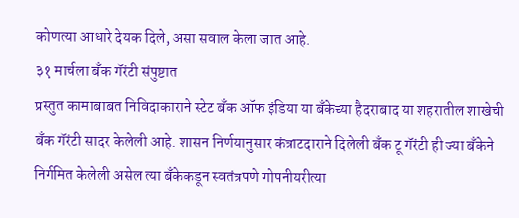कोणत्या आधारे देयक दिले, असा सवाल केला जात आहे.
३१ मार्चला बँक गॅरंटी संपुष्टात
प्रस्तुत कामाबाबत निविदाकाराने स्टेट बँक ऑफ इंडिया या बँकेच्या हैदराबाद या शहरातील शाखेची बँक गॅरंटी सादर केलेली आहे. शासन निर्णयानुसार कंत्राटदाराने दिलेली बँक टू गॅरंटी ही ज्या बँकेने निर्गमित केलेली असेल त्या बँकेकडून स्वतंत्रपणे गोपनीयरीत्या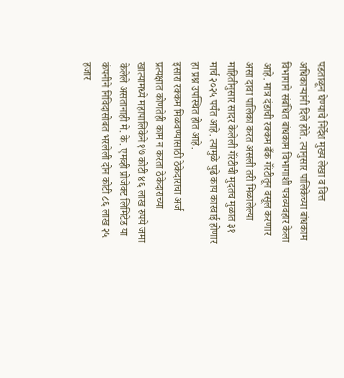पडताळून घेण्याचे निर्देश मुख्य लेखा व वित्त अधिकाऱ्यांनी दिले होते. त्यानुसार पालिकेच्या बांधकाम विभागाने संबंधित बांधकाम विभागाशी पत्रव्यवहार केला आहे. मात्र दंडाची रक्कम बँक गॅरंटीतून वसूल करणार असा दावा पालिका करत असली तरी मिळालेल्या माहितीनुसार सादर केलेली गॅरंटीची मुदतच मुळात ३१ मार्च २०२५ पर्यंत आहे. त्यामुळे पुढे काय कारवाई होणार हा प्रश्न उपस्थित होत आहे.
इसारा रक्कम मिळवण्यासाठी ठेकेदाराचा अर्ज
प्रत्यक्षात कोणतेही काम न करता ठेकेदाराच्या खात्यामध्ये महापालिकेने १७ कोटी ४६ लाख रुपये जमा केलेले असतानाही मे. के. एमव्ही प्रोजेक्ट लिमिटेड या कंपनीने निविदासोबत भरलेली दोन कोटी ८६ लाख २५ हजार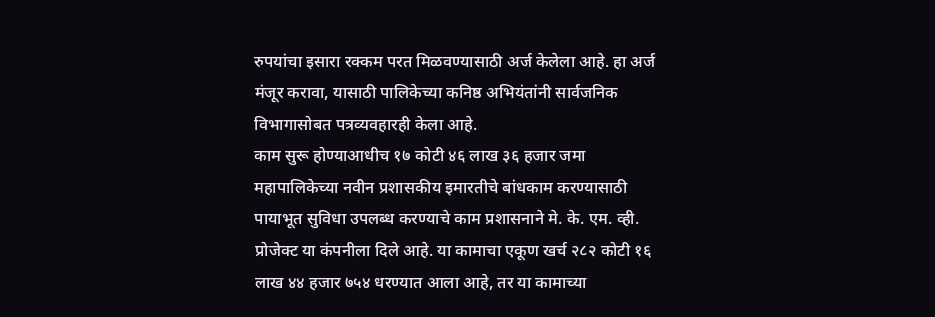रुपयांचा इसारा रक्कम परत मिळवण्यासाठी अर्ज केलेला आहे. हा अर्ज मंजूर करावा, यासाठी पालिकेच्या कनिष्ठ अभियंतांनी सार्वजनिक विभागासोबत पत्रव्यवहारही केला आहे.
काम सुरू होण्याआधीच १७ कोटी ४६ लाख ३६ हजार जमा
महापालिकेच्या नवीन प्रशासकीय इमारतीचे बांधकाम करण्यासाठी पायाभूत सुविधा उपलब्ध करण्याचे काम प्रशासनाने मे. के. एम. व्ही. प्रोजेक्ट या कंपनीला दिले आहे. या कामाचा एकूण खर्च २८२ कोटी १६ लाख ४४ हजार ७५४ धरण्यात आला आहे, तर या कामाच्या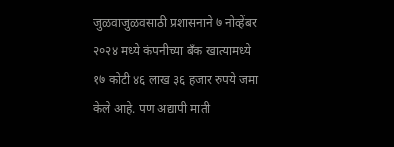जुळवाजुळवसाठी प्रशासनाने ७ नोव्हेंबर २०२४ मध्ये कंपनीच्या बँक खात्यामध्ये १७ कोटी ४६ लाख ३६ हजार रुपये जमा केले आहे. पण अद्यापी माती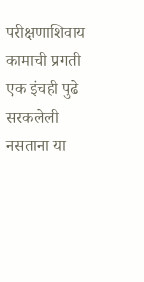परीक्षणाशिवाय कामाची प्रगती एक इंचही पुढे सरकलेली नसताना या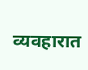व्यवहारात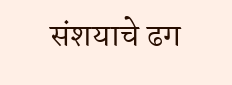संशयाचे ढग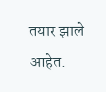तयार झाले आहेत.